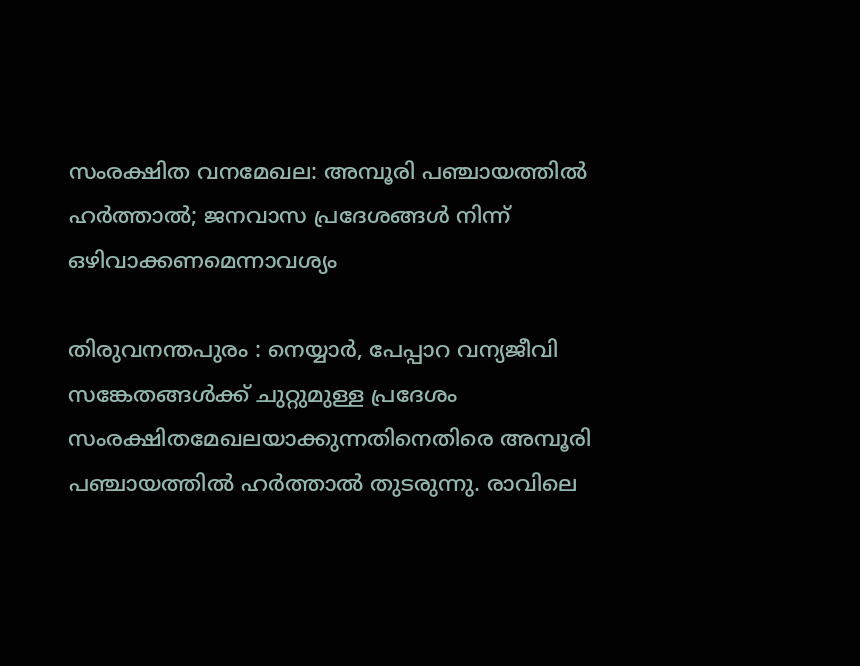സംരക്ഷിത വനമേഖല: അമ്പൂരി പഞ്ചായത്തില്‍ ഹര്‍ത്താല്‍; ജനവാസ പ്രദേശങ്ങള്‍ നിന്ന് ഒഴിവാക്കണമെന്നാവശ്യം

തിരുവനന്തപുരം : നെയ്യാര്‍, പേപ്പാറ വന്യജീവി സങ്കേതങ്ങള്‍ക്ക് ചുറ്റുമുള്ള പ്രദേശം സംരക്ഷിതമേഖലയാക്കുന്നതിനെതിരെ അമ്പൂരി പഞ്ചായത്തില്‍ ഹര്‍ത്താല്‍ തുടരുന്നു. രാവിലെ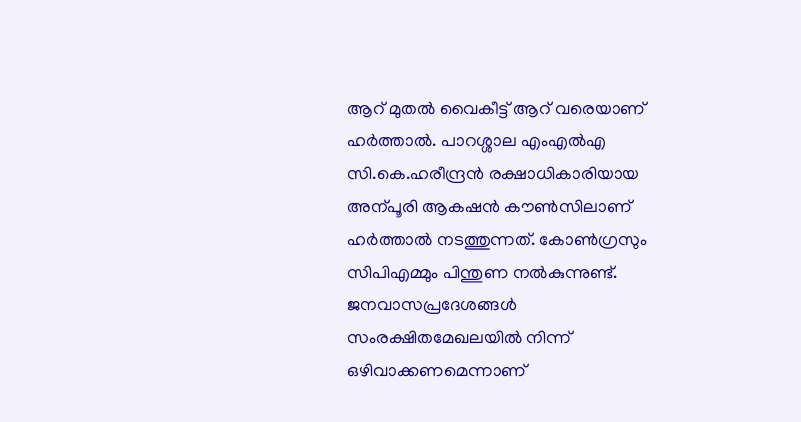ആറ് മുതല്‍ വൈകീട്ട് ആറ് വരെയാണ് ഹര്‍ത്താല്‍. പാറശ്ശാല എംഎല്‍എ സി.കെ.ഹരീന്ദ്രന്‍ രക്ഷാധികാരിയായ അന്പൂരി ആകഷന്‍ കൗണ്‍സിലാണ് ഹര്‍ത്താല്‍ നടത്തുന്നത്. കോണ്‍ഗ്രസും സിപിഎമ്മും പിന്തുണ നല്‍കുന്നുണ്ട്. ജനവാസപ്രദേശങ്ങള്‍ സംരക്ഷിതമേഖലയില്‍ നിന്ന് ഒഴിവാക്കണമെന്നാണ്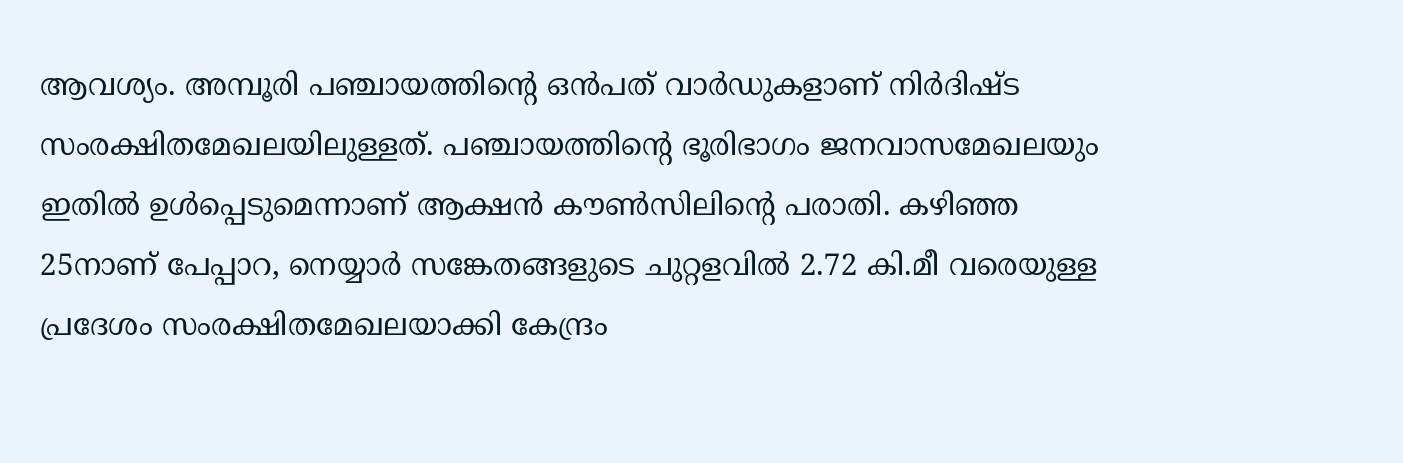ആവശ്യം. അമ്പൂരി പഞ്ചായത്തിന്റെ ഒന്‍പത് വാര്‍ഡുകളാണ് നിര്‍ദിഷ്ട സംരക്ഷിതമേഖലയിലുള്ളത്. പഞ്ചായത്തിന്റെ ഭൂരിഭാഗം ജനവാസമേഖലയും ഇതില്‍ ഉള്‍പ്പെടുമെന്നാണ് ആക്ഷന്‍ കൗണ്‍സിലിന്റെ പരാതി. കഴിഞ്ഞ 25നാണ് പേപ്പാറ, നെയ്യാര്‍ സങ്കേതങ്ങളുടെ ചുറ്റളവില്‍ 2.72 കി.മീ വരെയുള്ള പ്രദേശം സംരക്ഷിതമേഖലയാക്കി കേന്ദ്രം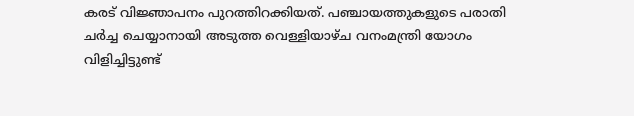കരട് വിജ്ഞാപനം പുറത്തിറക്കിയത്. പഞ്ചായത്തുകളുടെ പരാതി ചര്‍ച്ച ചെയ്യാനായി അടുത്ത വെള്ളിയാഴ്ച വനംമന്ത്രി യോഗം വിളിച്ചിട്ടുണ്ട്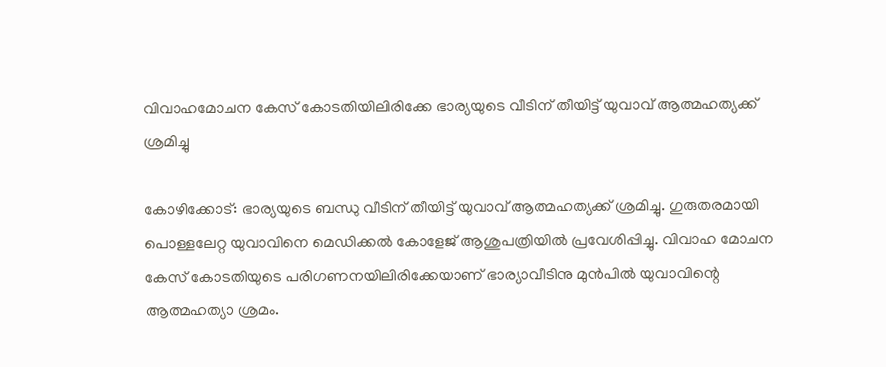വിവാഹമോചന കേസ് കോടതിയിലിരിക്കേ ഭാര്യയുടെ വീടിന് തീയിട്ട് യുവാവ് ആത്മഹത്യക്ക് ശ്രമിച്ചു

കോഴിക്കോട്: ഭാര്യയുടെ ബന്ധു വീടിന് തീയിട്ട് യുവാവ് ആത്മഹത്യക്ക് ശ്രമിച്ചു. ഗുരുതരമായി പൊള്ളലേറ്റ യുവാവിനെ മെഡിക്കല്‍ കോളേജ് ആശുപത്രിയില്‍ പ്രവേശിപ്പിച്ചു. വിവാഹ മോചന കേസ് കോടതിയുടെ പരിഗണനയിലിരിക്കേയാണ് ഭാര്യാവീടിനു മുന്‍പില്‍ യുവാവിന്റെ ആത്മഹത്യാ ശ്രമം.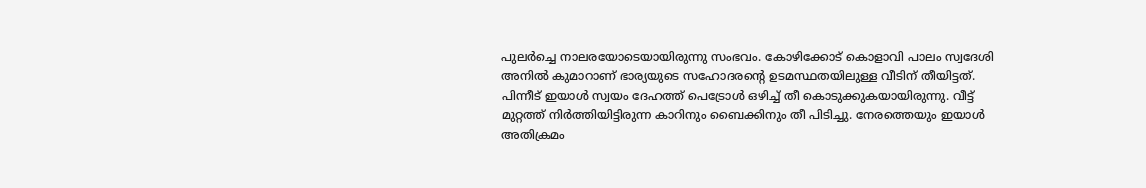പുലര്‍ച്ചെ നാലരയോടെയായിരുന്നു സംഭവം. കോഴിക്കോട് കൊളാവി പാലം സ്വദേശി അനില്‍ കുമാറാണ് ഭാര്യയുടെ സഹോദരന്റെ ഉടമസ്ഥതയിലുള്ള വീടിന് തീയിട്ടത്. പിന്നീട് ഇയാള്‍ സ്വയം ദേഹത്ത് പെട്രോള്‍ ഒഴിച്ച് തീ കൊടുക്കുകയായിരുന്നു. വീട്ട് മുറ്റത്ത് നിര്‍ത്തിയിട്ടിരുന്ന കാറിനും ബൈക്കിനും തീ പിടിച്ചു. നേരത്തെയും ഇയാള്‍ അതിക്രമം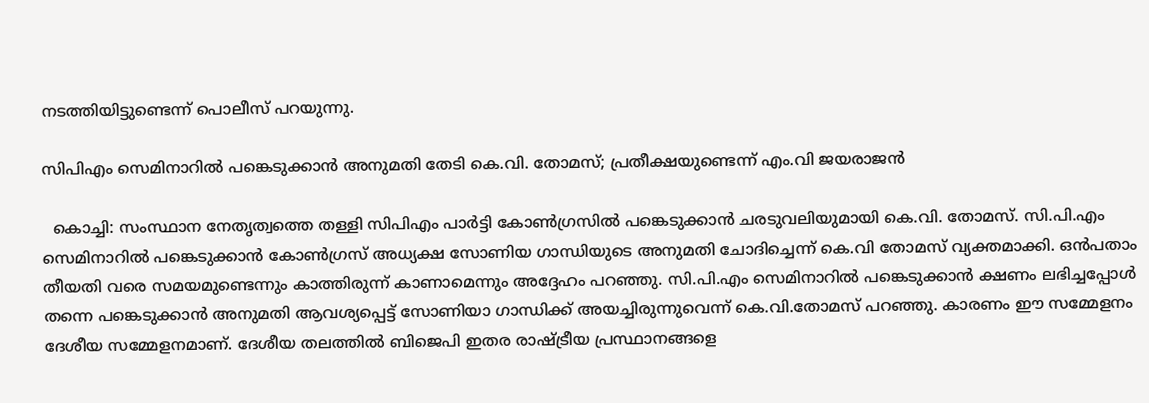നടത്തിയിട്ടുണ്ടെന്ന് പൊലീസ് പറയുന്നു.

സിപിഎം സെമിനാറില്‍ പങ്കെടുക്കാന്‍ അനുമതി തേടി കെ.വി. തോമസ്; പ്രതീക്ഷയുണ്ടെന്ന് എം.വി ജയരാജന്‍

  കൊച്ചി: സംസ്ഥാന നേതൃത്വത്തെ തള്ളി സിപിഎം പാര്‍ട്ടി കോണ്‍ഗ്രസില്‍ പങ്കെടുക്കാന്‍ ചരടുവലിയുമായി കെ.വി. തോമസ്. സി.പി.എം സെമിനാറില്‍ പങ്കെടുക്കാന്‍ കോണ്‍ഗ്രസ് അധ്യക്ഷ സോണിയ ഗാന്ധിയുടെ അനുമതി ചോദിച്ചെന്ന് കെ.വി തോമസ് വ്യക്തമാക്കി. ഒന്‍പതാം തീയതി വരെ സമയമുണ്ടെന്നും കാത്തിരുന്ന് കാണാമെന്നും അദ്ദേഹം പറഞ്ഞു. സി.പി.എം സെമിനാറില്‍ പങ്കെടുക്കാന്‍ ക്ഷണം ലഭിച്ചപ്പോള്‍ തന്നെ പങ്കെടുക്കാന്‍ അനുമതി ആവശ്യപ്പെട്ട് സോണിയാ ഗാന്ധിക്ക് അയച്ചിരുന്നുവെന്ന് കെ.വി.തോമസ് പറഞ്ഞു. കാരണം ഈ സമ്മേളനം ദേശീയ സമ്മേളനമാണ്. ദേശീയ തലത്തില്‍ ബിജെപി ഇതര രാഷ്ട്രീയ പ്രസ്ഥാനങ്ങളെ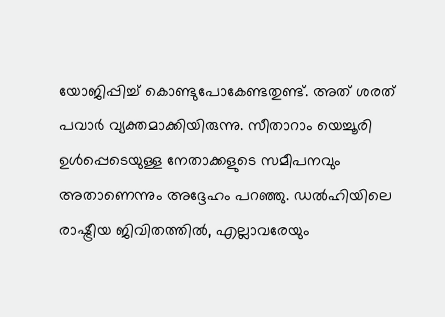യോജിപ്പിച്ച് കൊണ്ടുപോകേണ്ടതുണ്ട്. അത് ശരത് പവാര്‍ വ്യക്തമാക്കിയിരുന്നു. സീതാറാം യെച്ചൂരി ഉള്‍പ്പെടെയുള്ള നേതാക്കളുടെ സമീപനവും അതാണെന്നും അദ്ദേഹം പറഞ്ഞു. ഡല്‍ഹിയിലെ രാഷ്ട്രീയ ജിവിതത്തില്‍, എല്ലാവരേയും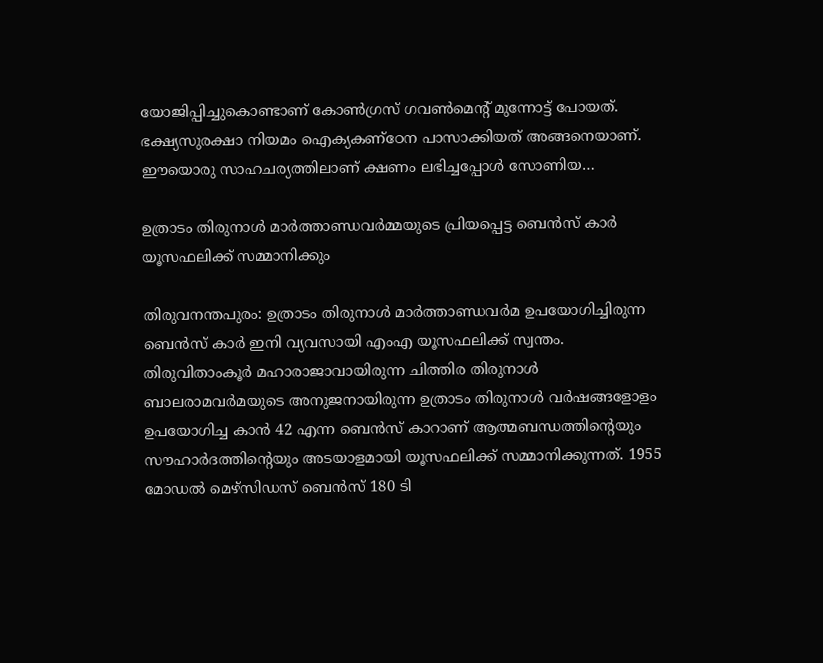യോജിപ്പിച്ചുകൊണ്ടാണ് കോണ്‍ഗ്രസ് ഗവണ്‍മെന്റ് മുന്നോട്ട് പോയത്. ഭക്ഷ്യസുരക്ഷാ നിയമം ഐക്യകണ്ഠേന പാസാക്കിയത് അങ്ങനെയാണ്. ഈയൊരു സാഹചര്യത്തിലാണ് ക്ഷണം ലഭിച്ചപ്പോള്‍ സോണിയ…

ഉത്രാടം തിരുനാള്‍ മാര്‍ത്താണ്ഡവര്‍മ്മയുടെ പ്രിയപ്പെട്ട ബെന്‍സ് കാര്‍ യൂസഫലിക്ക് സമ്മാനിക്കും

തിരുവനന്തപുരം: ഉത്രാടം തിരുനാള്‍ മാര്‍ത്താണ്ഡവര്‍മ ഉപയോഗിച്ചിരുന്ന ബെന്‍സ് കാര്‍ ഇനി വ്യവസായി എംഎ യൂസഫലിക്ക് സ്വന്തം. തിരുവിതാംകൂര്‍ മഹാരാജാവായിരുന്ന ചിത്തിര തിരുനാള്‍ ബാലരാമവര്‍മയുടെ അനുജനായിരുന്ന ഉത്രാടം തിരുനാള്‍ വര്‍ഷങ്ങളോളം ഉപയോഗിച്ച കാന്‍ 42 എന്ന ബെന്‍സ് കാറാണ് ആത്മബന്ധത്തിന്റെയും സൗഹാര്‍ദത്തിന്റെയും അടയാളമായി യൂസഫലിക്ക് സമ്മാനിക്കുന്നത്. 1955 മോഡല്‍ മെഴ്സിഡസ് ബെന്‍സ് 180 ടി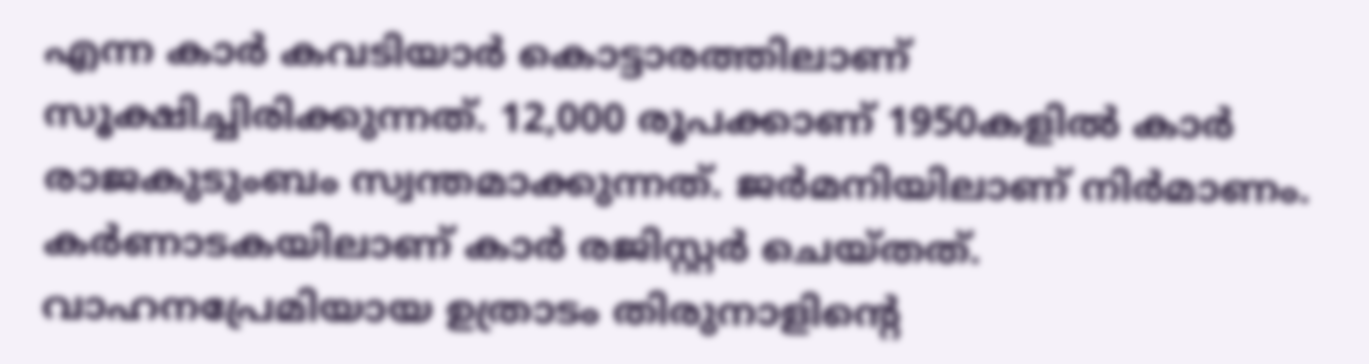എന്ന കാര്‍ കവടിയാര്‍ കൊട്ടാരത്തിലാണ് സൂക്ഷിച്ചിരിക്കുന്നത്. 12,000 രൂപക്കാണ് 1950കളില്‍ കാര്‍ രാജകുടുംബം സ്വന്തമാക്കുന്നത്. ജര്‍മനിയിലാണ് നിര്‍മാണം. കര്‍ണാടകയിലാണ് കാര്‍ രജിസ്റ്റര്‍ ചെയ്തത്. വാഹനപ്രേമിയായ ഉത്രാടം തിരുനാളിന്റെ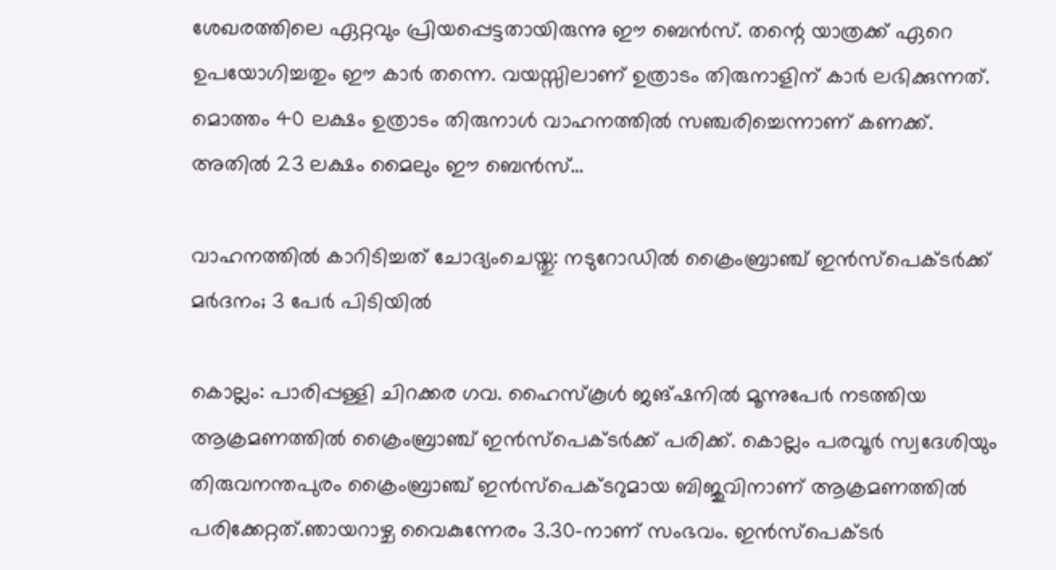ശേഖരത്തിലെ ഏറ്റവും പ്രിയപ്പെട്ടതായിരുന്നു ഈ ബെന്‍സ്. തന്റെ യാത്രക്ക് ഏറെ ഉപയോഗിച്ചതും ഈ കാര്‍ തന്നെ. വയസ്സിലാണ് ഉത്രാടം തിരുനാളിന് കാര്‍ ലഭിക്കുന്നത്. മൊത്തം 40 ലക്ഷം ഉത്രാടം തിരുനാള്‍ വാഹനത്തില്‍ സഞ്ചരിച്ചെന്നാണ് കണക്ക്. അതില്‍ 23 ലക്ഷം മൈലും ഈ ബെന്‍സ്…

വാഹനത്തില്‍ കാറിടിച്ചത് ചോദ്യംചെയ്തു: നടുറോഡില്‍ ക്രൈംബ്രാഞ്ച് ഇന്‍സ്പെക്ടര്‍ക്ക് മര്‍ദനം; 3 പേര്‍ പിടിയില്‍

കൊല്ലം: പാരിപ്പള്ളി ചിറക്കര ഗവ. ഹൈസ്‌കൂള്‍ ജങ്ഷനില്‍ മൂന്നുപേര്‍ നടത്തിയ ആക്രമണത്തില്‍ ക്രൈംബ്രാഞ്ച് ഇന്‍സ്പെക്ടര്‍ക്ക് പരിക്ക്. കൊല്ലം പരവൂര്‍ സ്വദേശിയും തിരുവനന്തപുരം ക്രൈംബ്രാഞ്ച് ഇന്‍സ്പെക്ടറുമായ ബിജുവിനാണ് ആക്രമണത്തില്‍ പരിക്കേറ്റത്.ഞായറാഴ്ച വൈകുന്നേരം 3.30-നാണ് സംഭവം. ഇന്‍സ്പെക്ടര്‍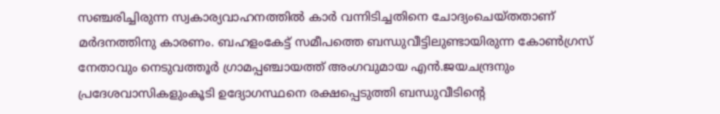സഞ്ചരിച്ചിരുന്ന സ്വകാര്യവാഹനത്തില്‍ കാര്‍ വന്നിടിച്ചതിനെ ചോദ്യംചെയ്തതാണ് മര്‍ദനത്തിനു കാരണം. ബഹളംകേട്ട് സമീപത്തെ ബന്ധുവീട്ടിലുണ്ടായിരുന്ന കോണ്‍ഗ്രസ് നേതാവും നെടുവത്തൂര്‍ ഗ്രാമപ്പഞ്ചായത്ത് അംഗവുമായ എന്‍.ജയചന്ദ്രനും പ്രദേശവാസികളുംകൂടി ഉദ്യോഗസ്ഥനെ രക്ഷപ്പെടുത്തി ബന്ധുവീടിന്റെ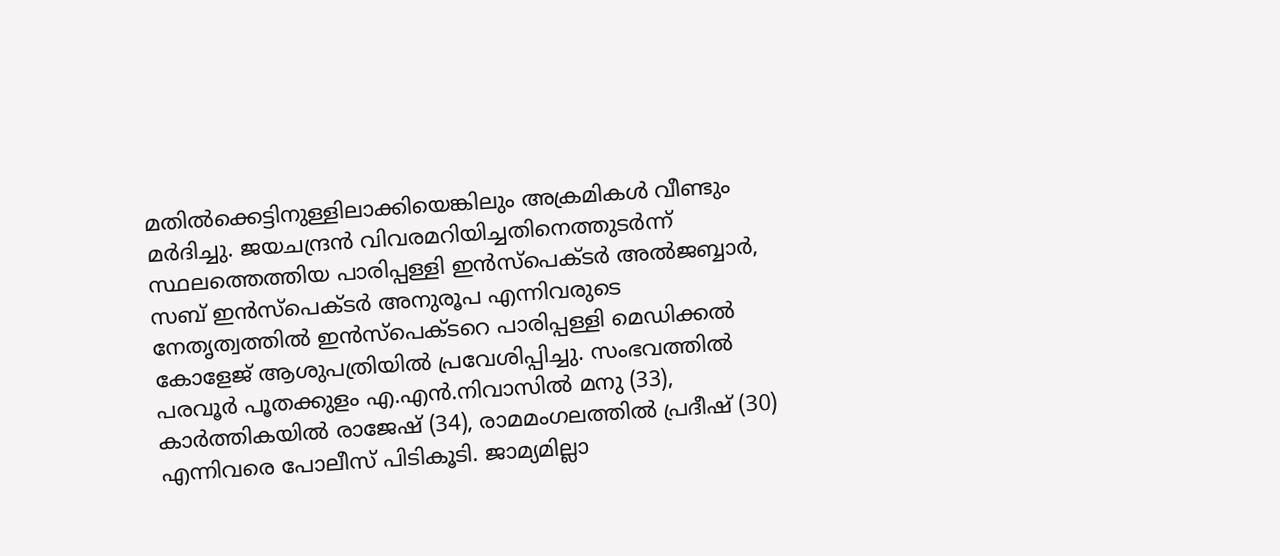മതില്‍ക്കെട്ടിനുള്ളിലാക്കിയെങ്കിലും അക്രമികള്‍ വീണ്ടും മര്‍ദിച്ചു. ജയചന്ദ്രന്‍ വിവരമറിയിച്ചതിനെത്തുടര്‍ന്ന് സ്ഥലത്തെത്തിയ പാരിപ്പള്ളി ഇന്‍സ്പെക്ടര്‍ അല്‍ജബ്ബാര്‍, സബ് ഇന്‍സ്പെക്ടര്‍ അനുരൂപ എന്നിവരുടെ നേതൃത്വത്തില്‍ ഇന്‍സ്പെക്ടറെ പാരിപ്പള്ളി മെഡിക്കല്‍ കോളേജ് ആശുപത്രിയില്‍ പ്രവേശിപ്പിച്ചു. സംഭവത്തില്‍ പരവൂര്‍ പൂതക്കുളം എ.എന്‍.നിവാസില്‍ മനു (33), കാര്‍ത്തികയില്‍ രാജേഷ് (34), രാമമംഗലത്തില്‍ പ്രദീഷ് (30) എന്നിവരെ പോലീസ് പിടികൂടി. ജാമ്യമില്ലാ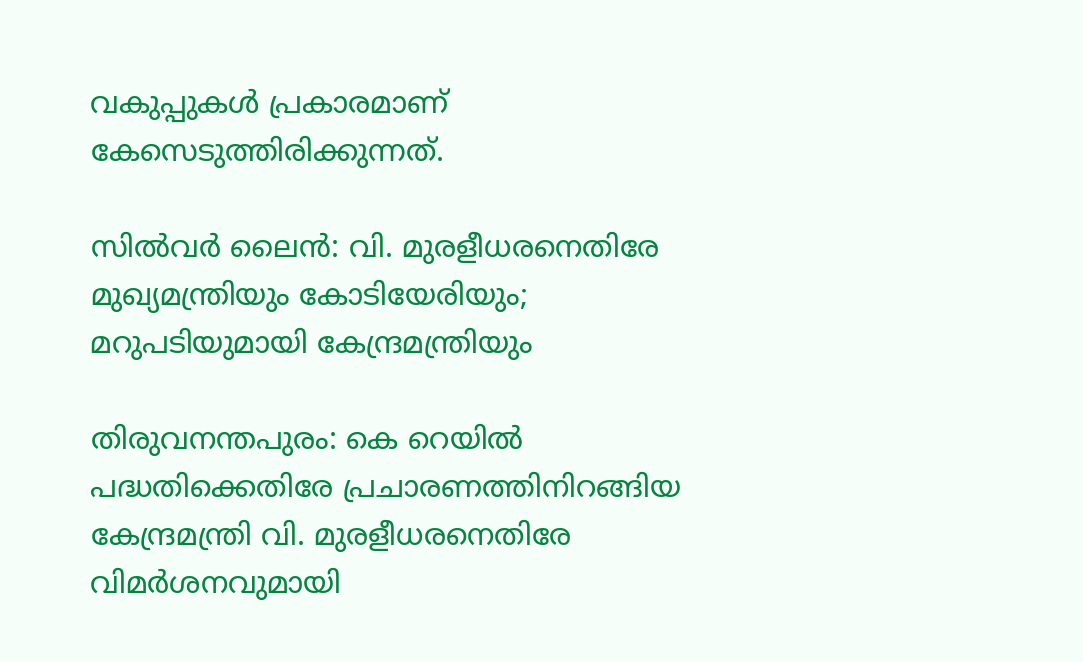വകുപ്പുകള്‍ പ്രകാരമാണ് കേസെടുത്തിരിക്കുന്നത്.

സില്‍വര്‍ ലൈന്‍: വി. മുരളീധരനെതിരേ മുഖ്യമന്ത്രിയും കോടിയേരിയും; മറുപടിയുമായി കേന്ദ്രമന്ത്രിയും

തിരുവനന്തപുരം: കെ റെയില്‍ പദ്ധതിക്കെതിരേ പ്രചാരണത്തിനിറങ്ങിയ കേന്ദ്രമന്ത്രി വി. മുരളീധരനെതിരേ വിമര്‍ശനവുമായി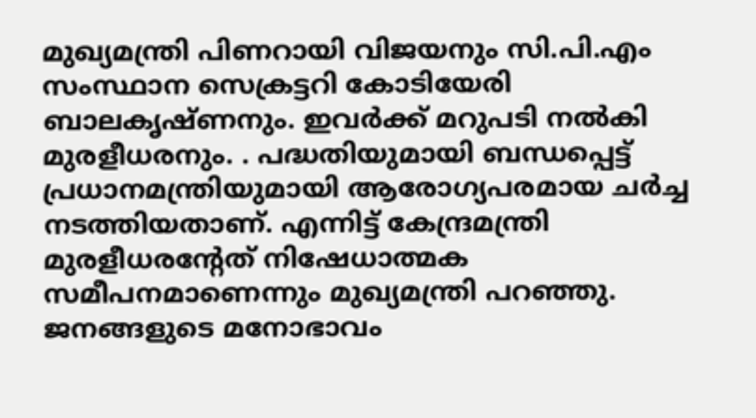മുഖ്യമന്ത്രി പിണറായി വിജയനും സി.പി.എം സംസ്ഥാന സെക്രട്ടറി കോടിയേരി ബാലകൃഷ്ണനും. ഇവര്‍ക്ക് മറുപടി നല്‍കി മുരളീധരനും. . പദ്ധതിയുമായി ബന്ധപ്പെട്ട് പ്രധാനമന്ത്രിയുമായി ആരോഗ്യപരമായ ചര്‍ച്ച നടത്തിയതാണ്. എന്നിട്ട് കേന്ദ്രമന്ത്രി മുരളീധരന്റേത് നിഷേധാത്മക സമീപനമാണെന്നും മുഖ്യമന്ത്രി പറഞ്ഞു. ജനങ്ങളുടെ മനോഭാവം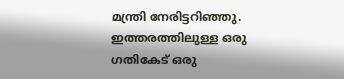മന്ത്രി നേരിട്ടറിഞ്ഞു. ഇത്തരത്തിലുള്ള ഒരു ഗതികേട് ഒരു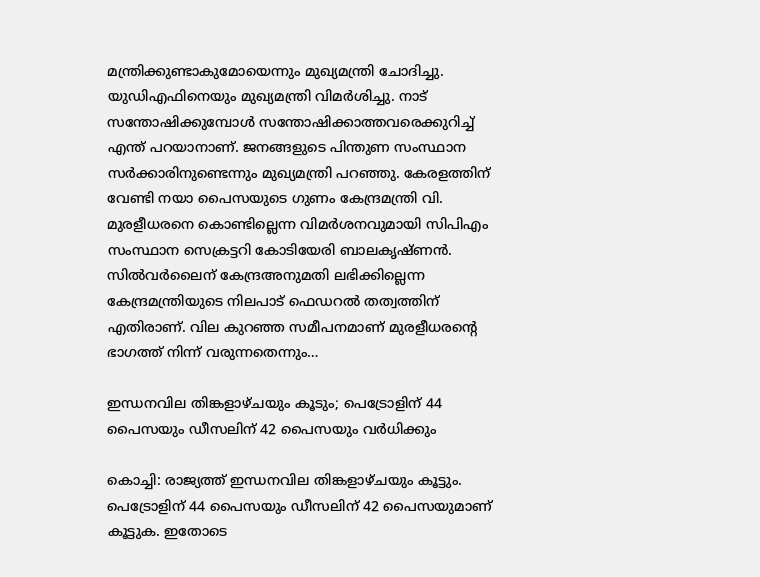മന്ത്രിക്കുണ്ടാകുമോയെന്നും മുഖ്യമന്ത്രി ചോദിച്ചു. യുഡിഎഫിനെയും മുഖ്യമന്ത്രി വിമര്‍ശിച്ചു. നാട് സന്തോഷിക്കുമ്പോള്‍ സന്തോഷിക്കാത്തവരെക്കുറിച്ച് എന്ത് പറയാനാണ്. ജനങ്ങളുടെ പിന്തുണ സംസ്ഥാന സര്‍ക്കാരിനുണ്ടെന്നും മുഖ്യമന്ത്രി പറഞ്ഞു. കേരളത്തിന് വേണ്ടി നയാ പൈസയുടെ ഗുണം കേന്ദ്രമന്ത്രി വി. മുരളീധരനെ കൊണ്ടില്ലെന്ന വിമര്‍ശനവുമായി സിപിഎം സംസ്ഥാന സെക്രട്ടറി കോടിയേരി ബാലകൃഷ്ണന്‍. സില്‍വര്‍ലൈന് കേന്ദ്രഅനുമതി ലഭിക്കില്ലെന്ന കേന്ദ്രമന്ത്രിയുടെ നിലപാട് ഫെഡറല്‍ തത്വത്തിന് എതിരാണ്. വില കുറഞ്ഞ സമീപനമാണ് മുരളീധരന്റെ ഭാഗത്ത് നിന്ന് വരുന്നതെന്നും…

ഇന്ധനവില തിങ്കളാഴ്ചയും കൂടും; പെട്രോളിന് 44 പൈസയും ഡീസലിന് 42 പൈസയും വര്‍ധിക്കും

കൊച്ചി: രാജ്യത്ത് ഇന്ധനവില തിങ്കളാഴ്ചയും കൂട്ടും. പെട്രോളിന് 44 പൈസയും ഡീസലിന് 42 പൈസയുമാണ് കൂട്ടുക. ഇതോടെ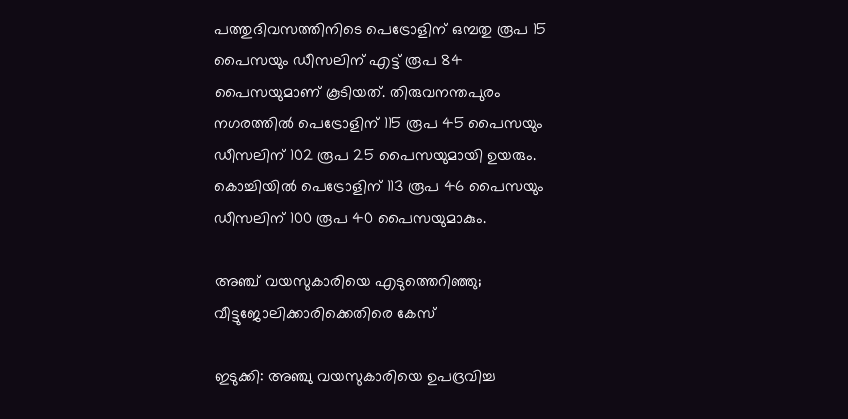പത്തുദിവസത്തിനിടെ പെട്രോളിന് ഒമ്പതു രൂപ 15 പൈസയും ഡീസലിന് എട്ട് രൂപ 84 പൈസയുമാണ് കൂടിയത്. തിരുവനന്തപുരം നഗരത്തില്‍ പെട്രോളിന് 115 രൂപ 45 പൈസയും ഡീസലിന് 102 രൂപ 25 പൈസയുമായി ഉയരും. കൊച്ചിയില്‍ പെട്രോളിന് 113 രൂപ 46 പൈസയും ഡീസലിന് 100 രൂപ 40 പൈസയുമാകും.

അഞ്ച് വയസുകാരിയെ എടുത്തെറിഞ്ഞു; വീട്ടുജോലിക്കാരിക്കെതിരെ കേസ്

ഇടുക്കി: അഞ്ചു വയസുകാരിയെ ഉപദ്രവിച്ച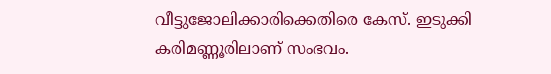വീട്ടുജോലിക്കാരിക്കെതിരെ കേസ്. ഇടുക്കി കരിമണ്ണൂരിലാണ് സംഭവം.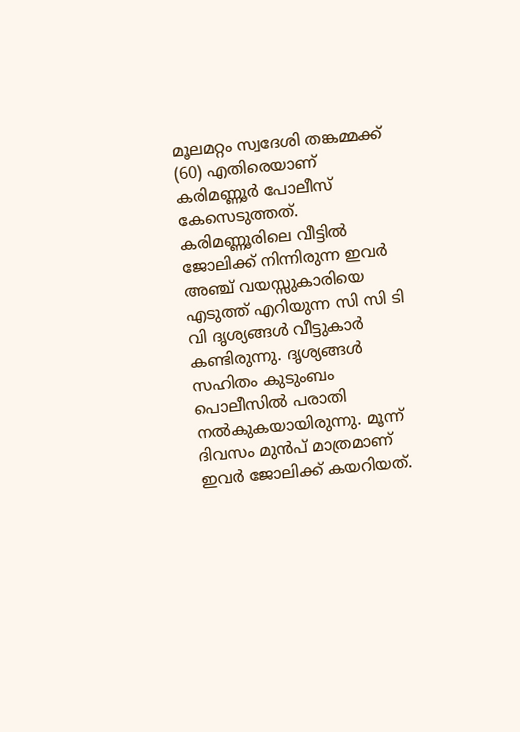മൂലമറ്റം സ്വദേശി തങ്കമ്മക്ക് (60) എതിരെയാണ് കരിമണ്ണൂര്‍ പോലീസ് കേസെടുത്തത്. കരിമണ്ണൂരിലെ വീട്ടില്‍ ജോലിക്ക് നിന്നിരുന്ന ഇവര്‍ അഞ്ച് വയസ്സുകാരിയെ എടുത്ത് എറിയുന്ന സി സി ടി വി ദൃശ്യങ്ങള്‍ വീട്ടുകാര്‍ കണ്ടിരുന്നു. ദൃശ്യങ്ങള്‍ സഹിതം കുടുംബം പൊലീസില്‍ പരാതി നല്‍കുകയായിരുന്നു. മൂന്ന് ദിവസം മുന്‍പ് മാത്രമാണ് ഇവര്‍ ജോലിക്ക് കയറിയത്.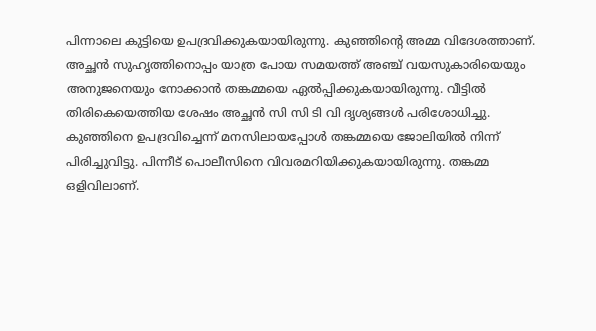പിന്നാലെ കുട്ടിയെ ഉപദ്രവിക്കുകയായിരുന്നു. കുഞ്ഞിന്റെ അമ്മ വിദേശത്താണ്. അച്ഛന്‍ സുഹൃത്തിനൊപ്പം യാത്ര പോയ സമയത്ത് അഞ്ച് വയസുകാരിയെയും അനുജനെയും നോക്കാന്‍ തങ്കമ്മയെ ഏല്‍പ്പിക്കുകയായിരുന്നു. വീട്ടില്‍ തിരികെയെത്തിയ ശേഷം അച്ഛന്‍ സി സി ടി വി ദൃശ്യങ്ങള്‍ പരിശോധിച്ചു. കുഞ്ഞിനെ ഉപദ്രവിച്ചെന്ന് മനസിലായപ്പോള്‍ തങ്കമ്മയെ ജോലിയില്‍ നിന്ന് പിരിച്ചുവിട്ടു. പിന്നീട് പൊലീസിനെ വിവരമറിയിക്കുകയായിരുന്നു. തങ്കമ്മ ഒളിവിലാണ്.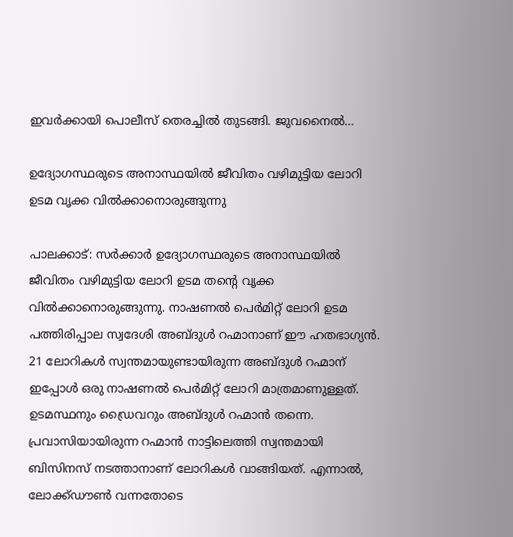ഇവര്‍ക്കായി പൊലീസ് തെരച്ചില്‍ തുടങ്ങി. ജുവനൈല്‍…

ഉദ്യോഗസ്ഥരുടെ അനാസ്ഥയിൽ ജീവിതം വഴിമുട്ടിയ ലോറി ഉടമ വൃക്ക വിൽക്കാനൊരുങ്ങുന്നു

പാലക്കാട്: സർക്കാർ ഉദ്യോഗസ്ഥരുടെ അനാസ്ഥയിൽ ജീവിതം വഴിമുട്ടിയ ലോറി ഉടമ തന്റെ വൃക്ക വിൽക്കാനൊരുങ്ങുന്നു. നാഷണൽ പെർമിറ്റ് ലോറി ഉടമ പത്തിരിപ്പാല സ്വദേശി അബ്ദുൾ റഹ്മാനാണ് ഈ ഹതഭാഗ്യന്‍. 21 ലോറികൾ സ്വന്തമായുണ്ടായിരുന്ന അബ്ദുൾ റഹ്മാന് ഇപ്പോൾ ഒരു നാഷണൽ പെർമിറ്റ് ലോറി മാത്രമാണുള്ളത്. ഉടമസ്ഥനും ഡ്രൈവറും അബ്ദുള്‍ റഹ്മാന്‍ തന്നെ. പ്രവാസിയായിരുന്ന റഹ്മാൻ നാട്ടിലെത്തി സ്വന്തമായി ബിസിനസ് നടത്താനാണ് ലോറികൾ വാങ്ങിയത്. എന്നാൽ, ലോക്ക്ഡൗൺ വന്നതോടെ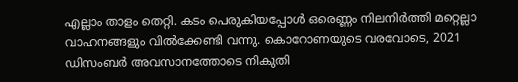എല്ലാം താളം തെറ്റി. കടം പെരുകിയപ്പോള്‍ ഒരെണ്ണം നിലനിര്‍ത്തി മറ്റെല്ലാ വാഹനങ്ങളും വില്‍ക്കേണ്ടി വന്നു. കൊറോണയുടെ വരവോടെ, 2021 ഡിസംബർ അവസാനത്തോടെ നികുതി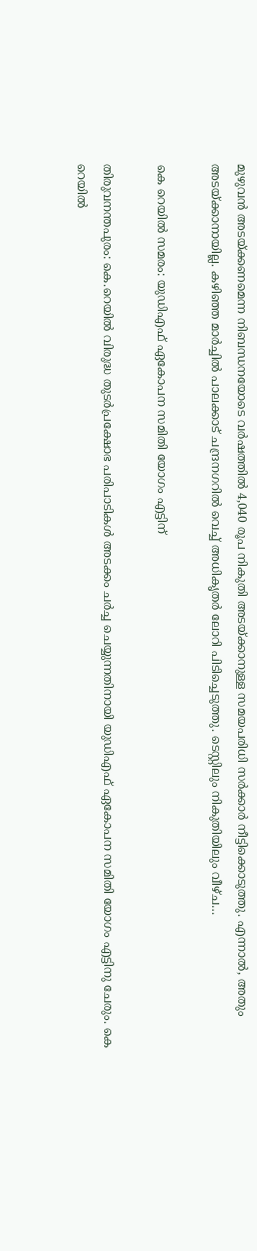മുഴുവന്‍ അടയ്‌ക്കണമെന്ന നിബന്ധനയോടെ വർഷത്തിൽ 4,040 രൂപ നികുതി അടയ്ക്കാനുള്ള സമയപരിധി സർക്കാർ നീട്ടിക്കൊടുത്തു. എന്നാല്‍, അതും അടയ്ക്കാനായില്ല. കഴിഞ്ഞ മാർച്ചിൽ പാലക്കാട് ചന്ദ്രനഗറിൽ വെച്ച് അധികൃതര്‍ ലോറി പിടിച്ചെടുത്തു. ടെസ്റ്റിലും നികുതിയിലും വീഴ്ച…

കെ റെയില്‍ സമരം: യുഡിഎഫ് ഏകോപന സമിതി യോഗം എട്ടിന്

തിരുവനന്തപുരം: കെ.റെയില്‍ വിരുദ്ധ തുടര്‍പ്രക്ഷോഭ പരിപാടികള്‍ അടക്കം ചര്‍ച്ച ചെയ്യുന്നതിനായി യുഡിഎഫ് ഏകോപന സമിതി യോഗം എട്ടിനു ചേരും. കെ റെയില്‍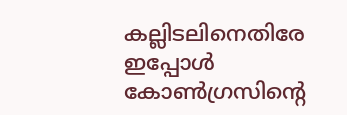കല്ലിടലിനെതിരേ ഇപ്പോള്‍ കോണ്‍ഗ്രസിന്റെ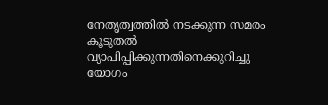നേതൃത്വത്തില്‍ നടക്കുന്ന സമരം കൂടുതല്‍ വ്യാപിപ്പിക്കുന്നതിനെക്കുറിച്ചു യോഗം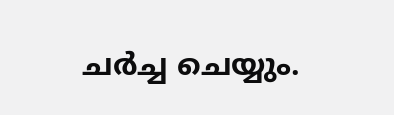ചര്‍ച്ച ചെയ്യും.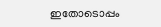ഇതോടൊപ്പം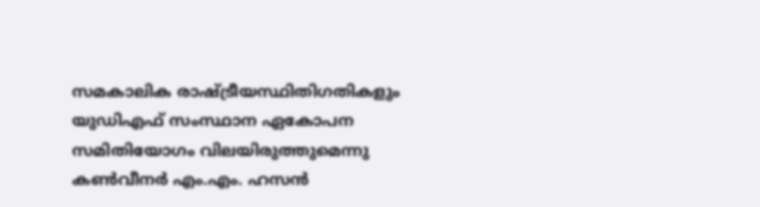സമകാലിക രാഷ്ട്രീയസ്ഥിതിഗതികളും യുഡിഎഫ് സംസ്ഥാന ഏകോപന സമിതിയോഗം വിലയിരുത്തുമെന്നു കണ്‍വീനര്‍ എം.എം. ഹസന്‍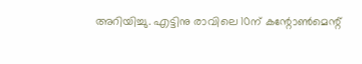അറിയിച്ചു. എട്ടിനു രാവിലെ 10ന് കന്റോണ്‍മെന്റ്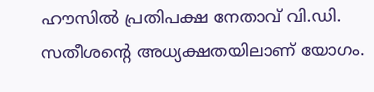ഹൗസില്‍ പ്രതിപക്ഷ നേതാവ് വി.ഡി. സതീശന്റെ അധ്യക്ഷതയിലാണ് യോഗം.